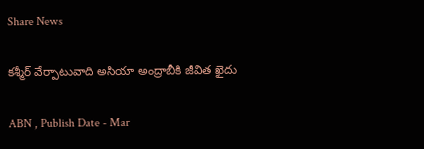Share News

కశ్మీర్ వేర్పాటువాది అసియా అంద్రాబీకి జీవిత ఖైదు

ABN , Publish Date - Mar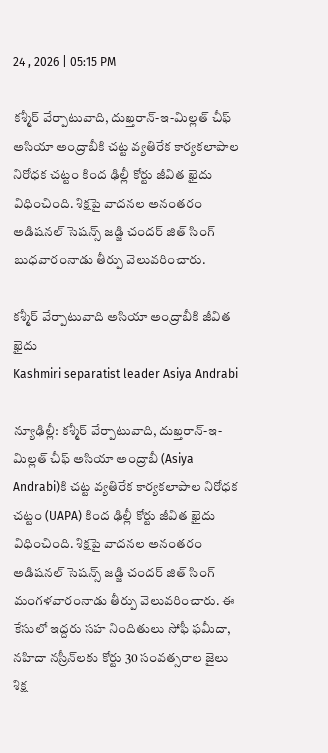24 , 2026 | 05:15 PM

కశ్మీర్ వేర్పాటువాది, దుఖ్తరాన్-ఇ-మిల్లత్ చీఫ్ అసియా అంద్రాబీకి చట్ట వ్యతిరేక కార్యకలాపాల నిరోధక చట్టం కింద ఢిల్లీ కోర్టు జీవిత ఖైదు విధించింది. శిక్షపై వాదనల అనంతరం అడిషనల్ సెషన్స్ జడ్జి చందర్ జిత్ సింగ్ బుధవారంనాడు తీర్పు వెలువరించారు.

కశ్మీర్ వేర్పాటువాది అసియా అంద్రాబీకి జీవిత ఖైదు
Kashmiri separatist leader Asiya Andrabi

న్యూఢిల్లీ: కశ్మీర్ వేర్పాటువాది, దుఖ్తరాన్-ఇ-మిల్లత్ చీఫ్ అసియా అంద్రాబీ (Asiya Andrabi)కి చట్ట వ్యతిరేక కార్యకలాపాల నిరోధక చట్టం (UAPA) కింద ఢిల్లీ కోర్టు జీవిత ఖైదు విధించింది. శిక్షపై వాదనల అనంతరం అడిషనల్ సెషన్స్ జడ్జి చందర్ జిత్ సింగ్ మంగళవారంనాడు తీర్పు వెలువరించారు. ఈ కేసులో ఇద్దరు సహ నిందితులు సోఫీ ఫమీదా, నహిదా నస్రీన్‌లకు కోర్టు 30 సంవత్సరాల జైలు శిక్ష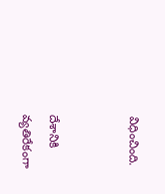విధించింది.


దేశానికి వ్యతిరేకంగా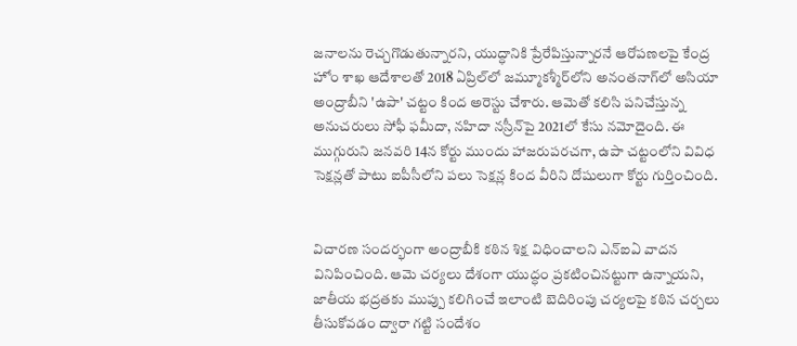జనాలను రెచ్చగొడుతున్నారని, యుద్ధానికి ప్రేరేపిస్తున్నారనే ఆరోపణలపై కేంద్ర హోం శాఖ ఆదేశాలతో 2018 ఏప్రిల్‌లో జమ్మూకశ్మీర్‌లోని అనంతనాగ్‌లో అసియా అంద్రాబీని 'ఉపా' చట్టం కింద అరెస్టు చేశారు. ఆమెతో కలిసి పనిచేస్తున్న అనుచరులు సోఫీ ఫమీదా, నహిదా నస్రీన్‌పై 2021లో కేసు నమోదైంది. ఈ ముగ్గురుని జనవరి 14న కోర్టు ముందు హాజరుపరచగా, ఉపా చట్టంలోని వివిధ సెక్షన్లతో పాటు ఐపీసీలోని పలు సెక్షన్ల కింద వీరిని దోషులుగా కోర్టు గుర్తించింది.


విచారణ సందర్భంగా అంద్రాబీకి కఠిన శిక్ష విధించాలని ఎన్ఐఏ వాదన వినిపించింది. ఆమె చర్యలు దేశంగా యుద్ధం ప్రకటించినట్టుగా ఉన్నాయని, జాతీయ భద్రతకు ముప్పు కలిగించే ఇలాంటి బెదిరింపు చర్యలపై కఠిన చర్చలు తీసుకోవడం ద్వారా గట్టి సందేశం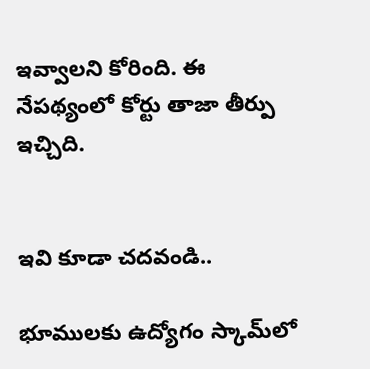ఇవ్వాలని కోరింది. ఈ నేపథ్యంలో కోర్టు తాజా తీర్పు ఇచ్చిది.


ఇవి కూడా చదవండి..

భూములకు ఉద్యోగం స్కామ్‌లో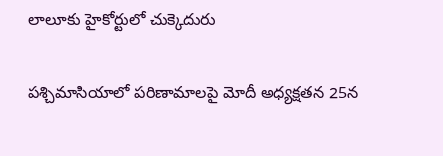లాలూకు హైకోర్టులో చుక్కెదురు

పశ్చిమాసియాలో పరిణామాలపై మోదీ అధ్యక్షతన 25న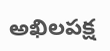అఖిలపక్ష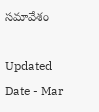సమావేశం

Updated Date - Mar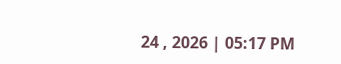24 , 2026 | 05:17 PM